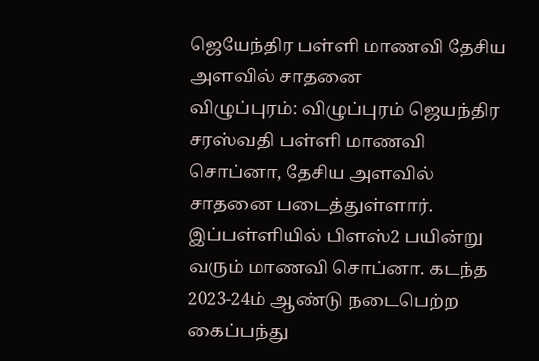ஜெயேந்திர பள்ளி மாணவி தேசிய அளவில் சாதனை
விழுப்புரம்: விழுப்புரம் ஜெயந்திர சரஸ்வதி பள்ளி மாணவி சொப்னா, தேசிய அளவில் சாதனை படைத்துள்ளார்.
இப்பள்ளியில் பிளஸ்2 பயின்று வரும் மாணவி சொப்னா. கடந்த 2023-24ம் ஆண்டு நடைபெற்ற கைப்பந்து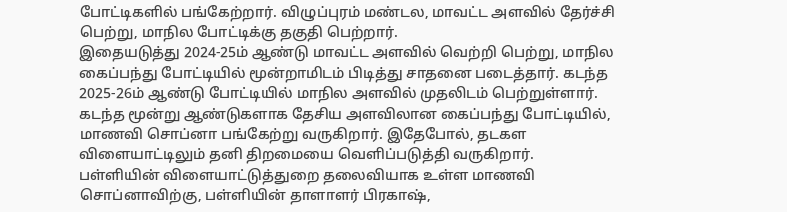போட்டிகளில் பங்கேற்றார். விழுப்புரம் மண்டல, மாவட்ட அளவில் தேர்ச்சி பெற்று, மாநில போட்டிக்கு தகுதி பெற்றார்.
இதையடுத்து 2024-25ம் ஆண்டு மாவட்ட அளவில் வெற்றி பெற்று, மாநில கைப்பந்து போட்டியில் மூன்றாமிடம் பிடித்து சாதனை படைத்தார். கடந்த 2025-26ம் ஆண்டு போட்டியில் மாநில அளவில் முதலிடம் பெற்றுள்ளார்.
கடந்த மூன்று ஆண்டுகளாக தேசிய அளவிலான கைப்பந்து போட்டியில், மாணவி சொப்னா பங்கேற்று வருகிறார். இதேபோல், தடகள விளையாட்டிலும் தனி திறமையை வெளிப்படுத்தி வருகிறார்.
பள்ளியின் விளையாட்டுத்துறை தலைவியாக உள்ள மாணவி சொப்னாவிற்கு, பள்ளியின் தாளாளர் பிரகாஷ்,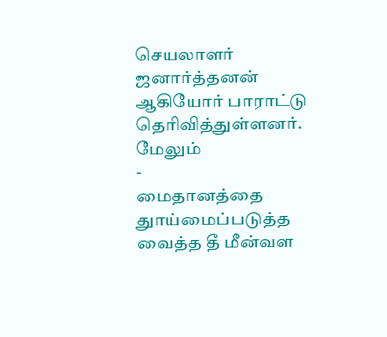செயலாளர் ஜனார்த்தனன் ஆகியோர் பாராட்டு தெரிவித்துள்ளனர்.
மேலும்
-
மைதானத்தை துாய்மைப்படுத்த வைத்த தீ மீன்வள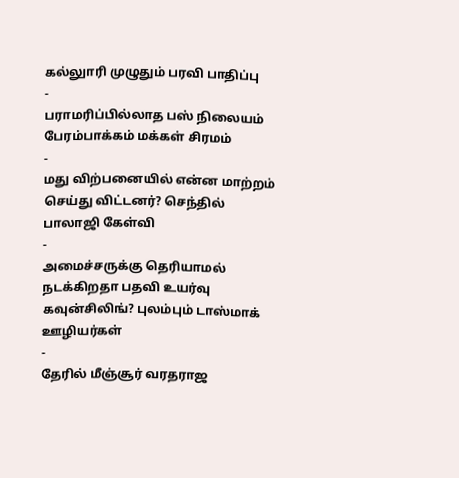கல்லுாரி முழுதும் பரவி பாதிப்பு
-
பராமரிப்பில்லாத பஸ் நிலையம் பேரம்பாக்கம் மக்கள் சிரமம்
-
மது விற்பனையில் என்ன மாற்றம் செய்து விட்டனர்? செந்தில் பாலாஜி கேள்வி
-
அமைச்சருக்கு தெரியாமல் நடக்கிறதா பதவி உயர்வு கவுன்சிலிங்? புலம்பும் டாஸ்மாக் ஊழியர்கள்
-
தேரில் மீஞ்சூர் வரதராஜ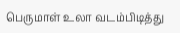பெருமாள் உலா வடம்பிடித்து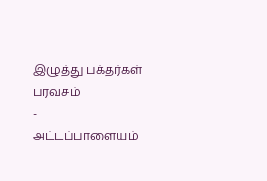இழுத்து பக்தர்கள் பரவசம்
-
அட்டப்பாளையம்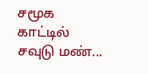சமூக காட்டில் சவுடு மண்...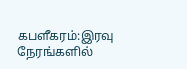கபளீகரம்:இரவு நேரங்களில்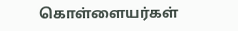கொள்ளையர்கள்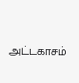அட்டகாசம்